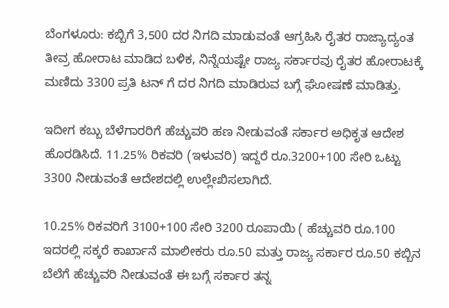ಬೆಂಗಳೂರು: ಕಬ್ಬಿಗೆ 3,500 ದರ ನಿಗದಿ ಮಾಡುವಂತೆ ಆಗ್ರಹಿಸಿ ರೈತರ ರಾಜ್ಯಾದ್ಯಂತ ತೀವ್ರ ಹೋರಾಟ ಮಾಡಿದ ಬಳಿಕ, ನಿನ್ನೆಯಷ್ಟೇ ರಾಜ್ಯ ಸರ್ಕಾರವು ರೈತರ ಹೋರಾಟಕ್ಕೆ ಮಣಿದು 3300 ಪ್ರತಿ ಟನ್ ಗೆ ದರ ನಿಗದಿ ಮಾಡಿರುವ ಬಗ್ಗೆ ಘೋಷಣೆ ಮಾಡಿತ್ತು.

ಇದೀಗ ಕಬ್ಬು ಬೆಳೆಗಾರರಿಗೆ ಹೆಚ್ಚುವರಿ ಹಣ ನೀಡುವಂತೆ ಸರ್ಕಾರ ಅಧಿಕೃತ ಆದೇಶ ಹೊರಡಿಸಿದೆ. 11.25% ರಿಕವರಿ (ಇಳುವರಿ) ಇದ್ದರೆ ರೂ.3200+100 ಸೇರಿ ಒಟ್ಟು 3300 ನೀಡುವಂತೆ ಆದೇಶದಲ್ಲಿ ಉಲ್ಲೇಖಿಸಲಾಗಿದೆ.

10.25% ರಿಕವರಿಗೆ 3100+100 ಸೇರಿ 3200 ರೂಪಾಯಿ ( ಹೆಚ್ಚುವರಿ ರೂ.100 ಇದರಲ್ಲಿ ಸಕ್ಕರೆ ಕಾರ್ಖಾನೆ ಮಾಲೀಕರು ರೂ.50 ಮತ್ತು ರಾಜ್ಯ ಸರ್ಕಾರ ರೂ.50 ಕಬ್ಬಿನ ಬೆಲೆಗೆ ಹೆಚ್ಚುವರಿ ನೀಡುವಂತೆ ಈ ಬಗ್ಗೆ ಸರ್ಕಾರ ತನ್ನ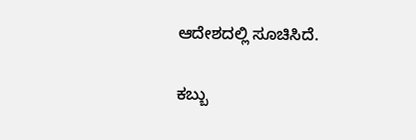ಆದೇಶದಲ್ಲಿ ಸೂಚಿಸಿದೆ.

ಕಬ್ಬು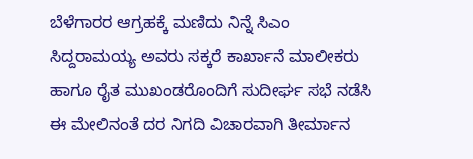ಬೆಳೆಗಾರರ ಆಗ್ರಹಕ್ಕೆ ಮಣಿದು ನಿನ್ನೆ ಸಿಎಂ ಸಿದ್ದರಾಮಯ್ಯ ಅವರು ಸಕ್ಕರೆ ಕಾರ್ಖಾನೆ ಮಾಲೀಕರು ಹಾಗೂ ರೈತ ಮುಖಂಡರೊಂದಿಗೆ ಸುದೀರ್ಘ ಸಭೆ ನಡೆಸಿ ಈ ಮೇಲಿನಂತೆ ದರ ನಿಗದಿ ವಿಚಾರವಾಗಿ ತೀರ್ಮಾನ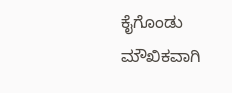ಕೈಗೊಂಡು ಮೌಖಿಕವಾಗಿ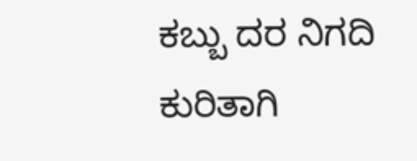ಕಬ್ಬು ದರ ನಿಗದಿ ಕುರಿತಾಗಿ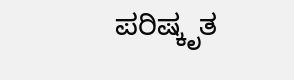ಪರಿಷ್ಕೃತ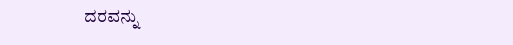ದರವನ್ನು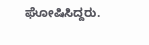ಘೋಷಿಸಿದ್ದರು.